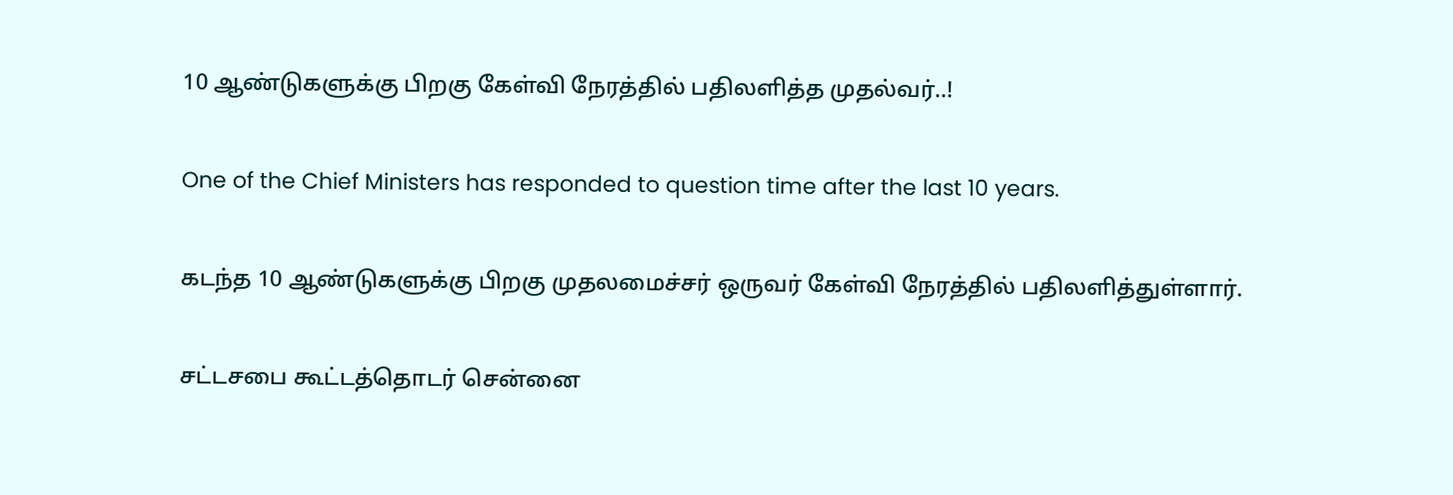10 ஆண்டுகளுக்கு பிறகு கேள்வி நேரத்தில் பதிலளித்த முதல்வர்..!

One of the Chief Ministers has responded to question time after the last 10 years.

கடந்த 10 ஆண்டுகளுக்கு பிறகு முதலமைச்சர் ஒருவர் கேள்வி நேரத்தில் பதிலளித்துள்ளார்.

சட்டசபை கூட்டத்தொடர் சென்னை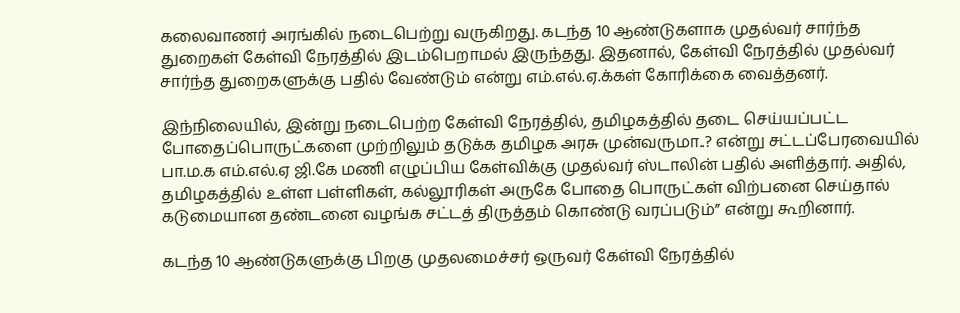கலைவாணர் அரங்கில் நடைபெற்று வருகிறது. கடந்த 10 ஆண்டுகளாக முதல்வர் சார்ந்த துறைகள் கேள்வி நேரத்தில் இடம்பெறாமல் இருந்தது. இதனால், கேள்வி நேரத்தில் முதல்வர் சார்ந்த துறைகளுக்கு பதில் வேண்டும் என்று எம்.எல்.ஏ.க்கள் கோரிக்கை வைத்தனர்.

இந்நிலையில், இன்று நடைபெற்ற கேள்வி நேரத்தில், தமிழகத்தில் தடை செய்யப்பட்ட போதைப்பொருட்களை முற்றிலும் தடுக்க தமிழக அரசு முன்வருமா..? என்று சட்டப்பேரவையில் பா.ம.க எம்.எல்.ஏ ஜி.கே மணி எழுப்பிய கேள்விக்கு முதல்வர் ஸ்டாலின் பதில் அளித்தார். அதில், தமிழகத்தில் உள்ள பள்ளிகள், கல்லூரிகள் அருகே போதை பொருட்கள் விற்பனை செய்தால் கடுமையான தண்டனை வழங்க சட்டத் திருத்தம் கொண்டு வரப்படும்” என்று கூறினார்.

கடந்த 10 ஆண்டுகளுக்கு பிறகு முதலமைச்சர் ஒருவர் கேள்வி நேரத்தில்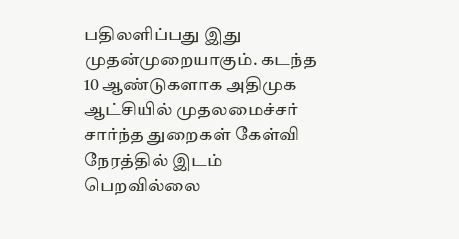பதிலளிப்பது இது முதன்முறையாகும். கடந்த 10 ஆண்டுகளாக அதிமுக ஆட்சியில் முதலமைச்சர் சார்ந்த துறைகள் கேள்வி நேரத்தில் இடம் பெறவில்லை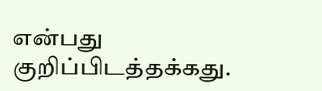என்பது குறிப்பிடத்தக்கது.